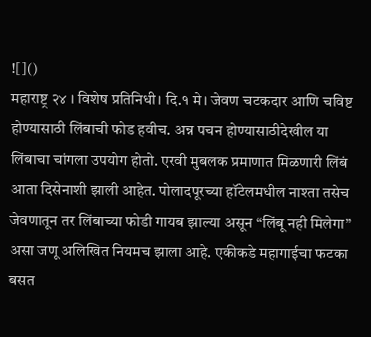![]()
महाराष्ट्र २४ । विशेष प्रतिनिधी। दि.१ मे। जेवण चटकदार आणि चविष्ट होण्यासाठी लिंबाची फोड हवीच. अन्न पचन होण्यासाठीदेखील या लिंबाचा चांगला उपयोग होतो. एरवी मुबलक प्रमाणात मिळणारी लिंबं आता दिसेनाशी झाली आहेत. पोलादपूरच्या हॉटेलमधील नाश्ता तसेच जेवणातून तर लिंबाच्या फोडी गायब झाल्या असून “लिंबू नही मिलेगा” असा जणू अलिखित नियमच झाला आहे. एकीकडे महागाईचा फटका बसत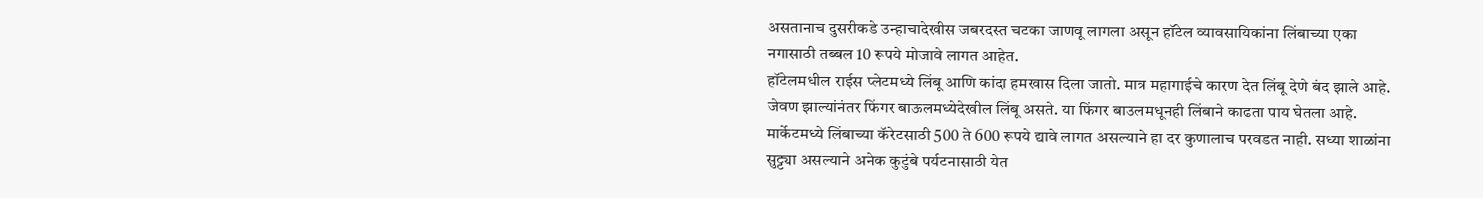असतानाच दुसरीकडे उन्हाचादेखीस जबरदस्त चटका जाणवू लागला असून हॉटेल व्यावसायिकांना लिंबाच्या एका नगासाठी तब्बल 10 रूपये मोजावे लागत आहेत.
हॉटेलमधील राईस प्लेटमध्ये लिंबू आणि कांदा हमखास दिला जातो. मात्र महागाईचे कारण देत लिंबू देणे बंद झाले आहे. जेवण झाल्यांनंतर फिंगर बाऊलमध्येदेखील लिंबू असते. या फिंगर बाउलमधूनही लिंबाने काढता पाय घेतला आहे. मार्केटमध्ये लिंबाच्या कॅरेटसाठी 500 ते 600 रूपये द्यावे लागत असल्याने हा दर कुणालाच परवडत नाही. सध्या शाळांना सुट्ट्या असल्याने अनेक कुटुंबे पर्यटनासाठी येत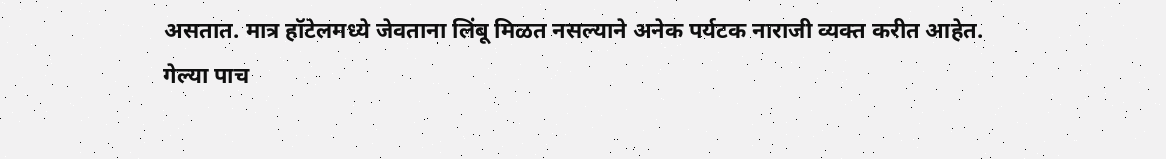असतात. मात्र हॉटेलमध्ये जेवताना लिंबू मिळत नसल्याने अनेक पर्यटक नाराजी व्यक्त करीत आहेत.
गेल्या पाच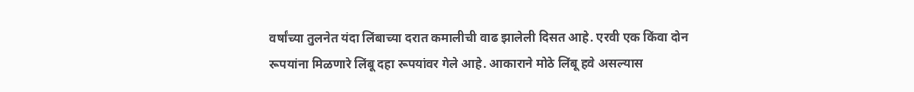वर्षांच्या तुलनेत यंदा लिंबाच्या दरात कमालीची वाढ झालेली दिसत आहे. एरवी एक किंवा दोन रूपयांना मिळणारे लिंबू दहा रूपयांवर गेले आहे. आकाराने मोठे लिंबू हवे असल्यास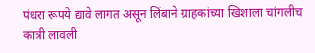पंधरा रूपये द्यावे लागत असून लिंबाने ग्राहकांच्या खिशाला चांगलीच कात्री लावली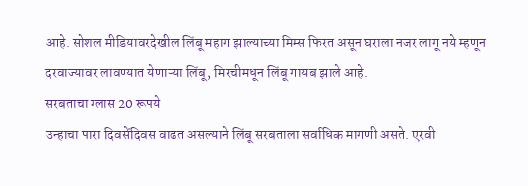आहे. सोशल मीडियावरदेखील लिंबू महाग झाल्याच्या मिम्स फिरत असून घराला नजर लागू नये म्हणून दरवाज्यावर लावण्यात येणाऱ्या लिंबू, मिरचीमधून लिंबू गायब झाले आहे.
सरबताचा ग्लास 20 रूपये
उन्हाचा पारा दिवसेंदिवस वाढत असल्याने लिंबू सरबताला सर्वाधिक मागणी असते. एरवी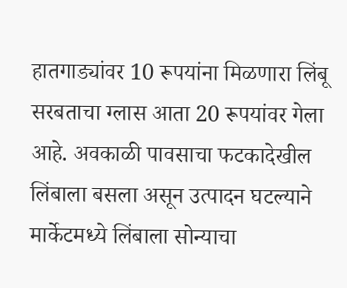हातगाड्यांवर 10 रूपयांना मिळणारा लिंबू सरबताचा ग्लास आता 20 रूपयांवर गेला आहे. अवकाळी पावसाचा फटकादेखील लिंबाला बसला असून उत्पादन घटल्याने मार्केटमध्ये लिंबाला सोन्याचा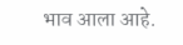भाव आला आहे.